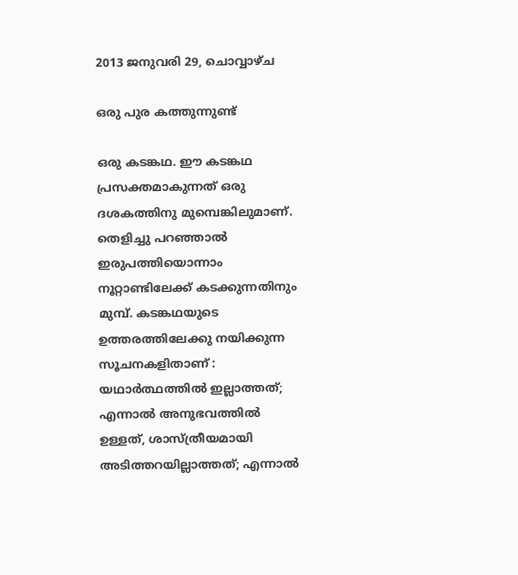2013 ജനുവരി 29, ചൊവ്വാഴ്ച

ഒരു പുര കത്തുന്നുണ്ട്

ഒരു കടങ്കഥ. ഈ കടങ്കഥ പ്രസക്തമാകുന്നത് ഒരു ദശകത്തിനു മുമ്പെങ്കിലുമാണ്. തെളിച്ചു പറഞ്ഞാൽ ഇരുപത്തിയൊന്നാം നൂറ്റാണ്ടിലേക്ക് കടക്കുന്നതിനും മുമ്പ്. കടങ്കഥയുടെ ഉത്തരത്തിലേക്കു നയിക്കുന്ന സൂചനകളിതാണ് :
യഥാർത്ഥത്തിൽ ഇല്ലാത്തത്; എന്നാൽ അനുഭവത്തിൽ ഉള്ളത്, ശാസ്ത്രീയമായി അടിത്തറയില്ലാത്തത്; എന്നാൽ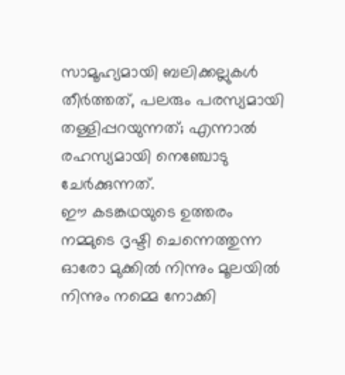സാമൂഹ്യമായി ബലിക്കല്ലുകൾ തീർത്തത്, പലരും പരസ്യമായി തള്ളിപ്പറയുന്നത്; എന്നാൽ രഹസ്യമായി നെഞ്ചോടു ചേർക്കുന്നത്.
ഈ കടങ്കഥയുടെ ഉത്തരം നമ്മുടെ ദൃഷ്ടി ചെന്നെത്തുന്ന ഓരോ മുക്കിൽ നിന്നും മൂലയിൽ നിന്നും നമ്മെ നോക്കി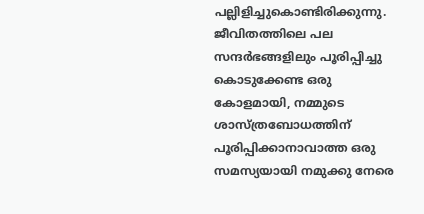പല്ലിളിച്ചുകൊണ്ടിരിക്കുന്നു. ജീവിതത്തിലെ പല സന്ദർഭങ്ങളിലും പൂരിപ്പിച്ചു കൊടുക്കേണ്ട ഒരു കോളമായി, നമ്മുടെ ശാസ്ത്രബോധത്തിന് പൂരിപ്പിക്കാനാവാത്ത ഒരു സമസ്യയായി നമുക്കു നേരെ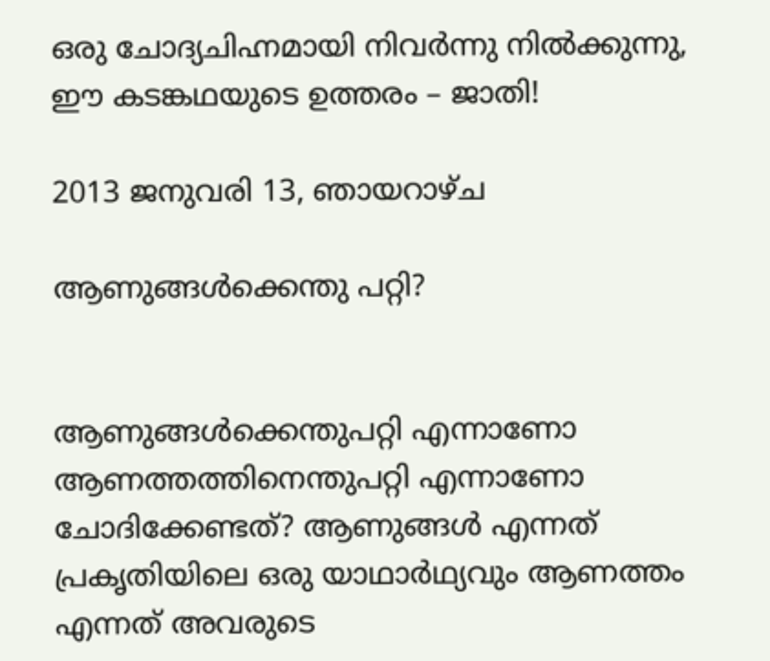ഒരു ചോദ്യചിഹ്നമായി നിവർന്നു നിൽക്കുന്നു, ഈ കടങ്കഥയുടെ ഉത്തരം – ജാതി!

2013 ജനുവരി 13, ഞായറാഴ്‌ച

ആണുങ്ങൾക്കെന്തു പറ്റി?


ആണുങ്ങൾക്കെന്തുപറ്റി എന്നാണോ ആണത്തത്തിനെന്തുപറ്റി എന്നാണോ ചോദിക്കേണ്ടത്? ആണുങ്ങൾ എന്നത് പ്രകൃതിയിലെ ഒരു യാഥാർഥ്യവും ആണത്തം എന്നത് അവരുടെ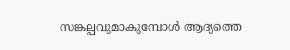സങ്കല്പവുമാകുമ്പോൾ ആദ്യത്തെ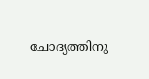ചോദ്യത്തിനു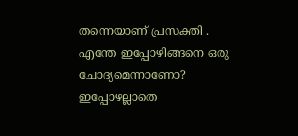തന്നെയാണ് പ്രസക്തി . എന്തേ ഇപ്പോഴിങ്ങനെ ഒരു ചോദ്യമെന്നാണോ? ഇപ്പോഴല്ലാതെ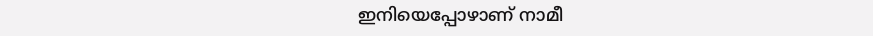ഇനിയെപ്പോഴാണ് നാമീ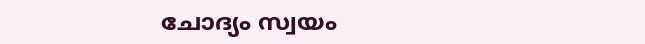ചോദ്യം സ്വയം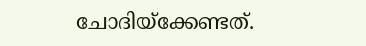ചോദിയ്ക്കേണ്ടത്.